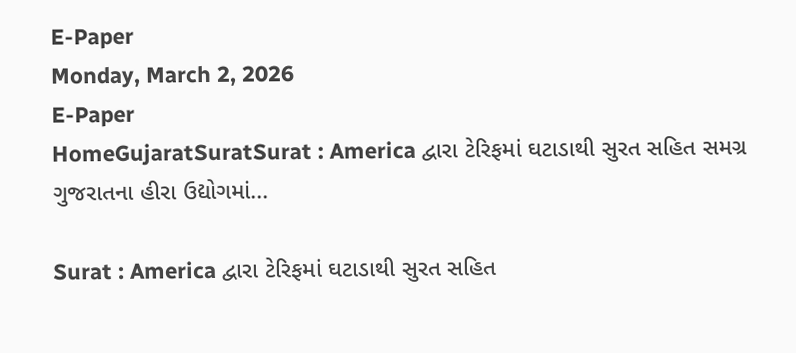E-Paper
Monday, March 2, 2026
E-Paper
HomeGujaratSuratSurat : America દ્વારા ટેરિફમાં ઘટાડાથી સુરત સહિત સમગ્ર ગુજરાતના હીરા ઉદ્યોગમાં...

Surat : America દ્વારા ટેરિફમાં ઘટાડાથી સુરત સહિત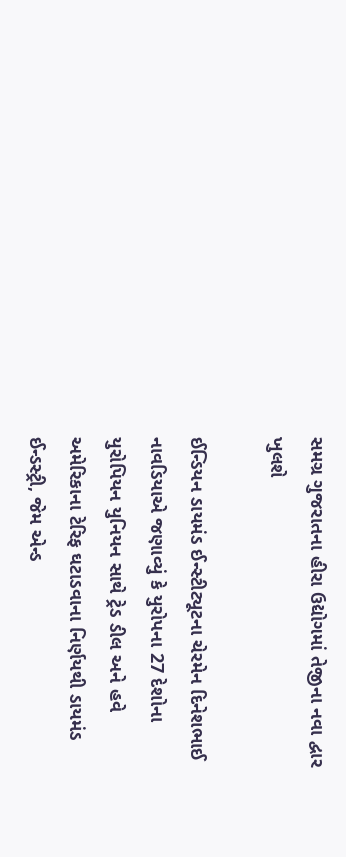સમગ્ર ગુજરાતના હીરા ઉદ્યોગમાં તેજીના નવા દ્વાર ખુલશે

ઈન્ડિયન ડાયમંડ ઈન્સ્ટીટ્યૂટના ચેરમેન દિનેશભાઈ નાવડિયાએ જણાવ્યું કે યુરોપના 27 દેશોના યુરોપિયન યુનિયન સાથે ટ્રેડ ડીલ અને હવે અમેરિકાના ટેરિફ ઘટાડવાના નિર્ણયથી ડાયમંડ ઈન્ડસ્ટ્રી, જેમ એન્ડ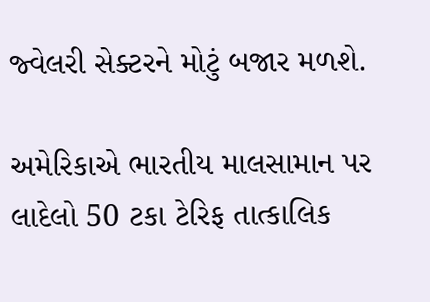જ્વેલરી સેક્ટરને મોટું બજાર મળશે.

અમેરિકાએ ભારતીય માલસામાન પર લાદેલો 50 ટકા ટેરિફ તાત્કાલિક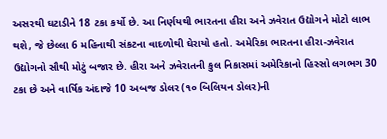અસરથી ઘટાડીને 18 ટકા કર્યો છે. આ નિર્ણયથી ભારતના હીરા અને ઝવેરાત ઉદ્યોગને મોટો લાભ થશે, જે છેલ્લા 6 મહિનાથી સંકટના વાદળોથી ઘેરાયો હતો. અમેરિકા ભારતના હીરા-ઝવેરાત ઉદ્યોગનો સૌથી મોટું બજાર છે. હીરા અને ઝવેરાતની કુલ નિકાસમાં અમેરિકાનો હિસ્સો લગભગ 30 ટકા છે અને વાર્ષિક અંદાજે 10 અબજ ડોલર (૧૦ બિલિયન ડોલર)ની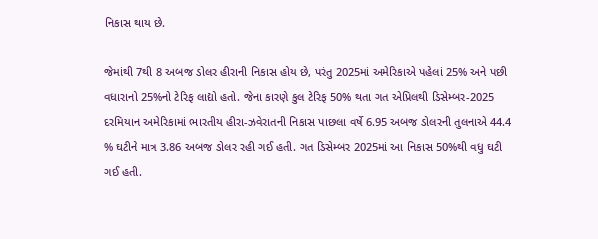નિકાસ થાય છે.

જેમાંથી 7થી 8 અબજ ડોલર હીરાની નિકાસ હોય છે, પરંતુ 2025માં અમેરિકાએ પહેલાં 25% અને પછી વધારાનો 25%નો ટેરિફ લાદ્યો હતો. જેના કારણે કુલ ટેરિફ 50% થતા ગત એપ્રિલથી ડિસેમ્બર-2025 દરમિયાન અમેરિકામાં ભારતીય હીરા-ઝવેરાતની નિકાસ પાછલા વર્ષે 6.95 અબજ ડોલરની તુલનાએ 44.4 % ઘટીને માત્ર 3.86 અબજ ડોલર રહી ગઈ હતી. ગત ડિસેમ્બર 2025માં આ નિકાસ 50%થી વધુ ઘટી ગઈ હતી.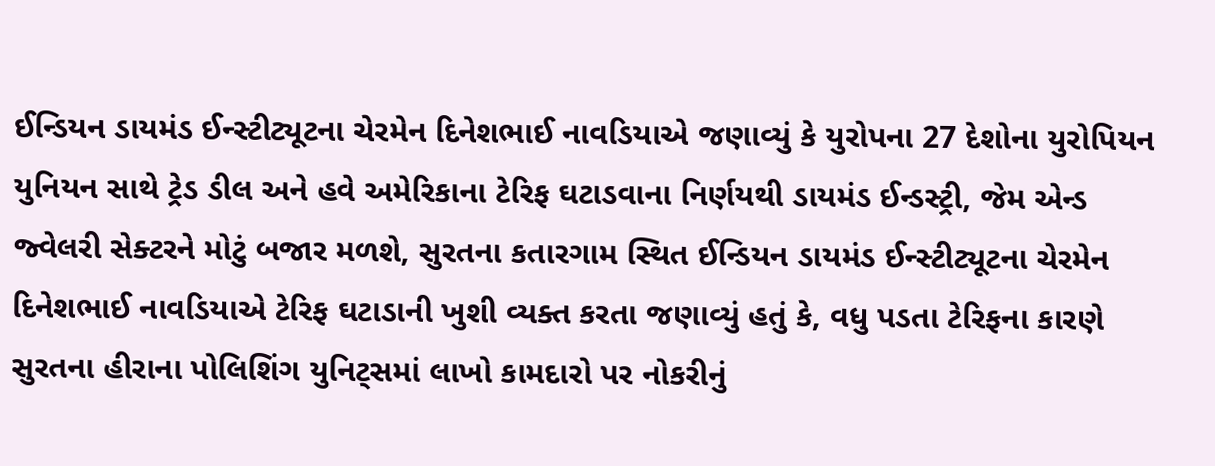ઈન્ડિયન ડાયમંડ ઈન્સ્ટીટ્યૂટના ચેરમેન દિનેશભાઈ નાવડિયાએ જણાવ્યું કે યુરોપના 27 દેશોના યુરોપિયન યુનિયન સાથે ટ્રેડ ડીલ અને હવે અમેરિકાના ટેરિફ ઘટાડવાના નિર્ણયથી ડાયમંડ ઈન્ડસ્ટ્રી, જેમ એન્ડ જ્વેલરી સેક્ટરને મોટું બજાર મળશે, સુરતના કતારગામ સ્થિત ઈન્ડિયન ડાયમંડ ઈન્સ્ટીટ્યૂટના ચેરમેન દિનેશભાઈ નાવડિયાએ ટેરિફ ઘટાડાની ખુશી વ્યક્ત કરતા જણાવ્યું હતું કે, વધુ પડતા ટેરિફના કારણે સુરતના હીરાના પોલિશિંગ યુનિટ્સમાં લાખો કામદારો પર નોકરીનું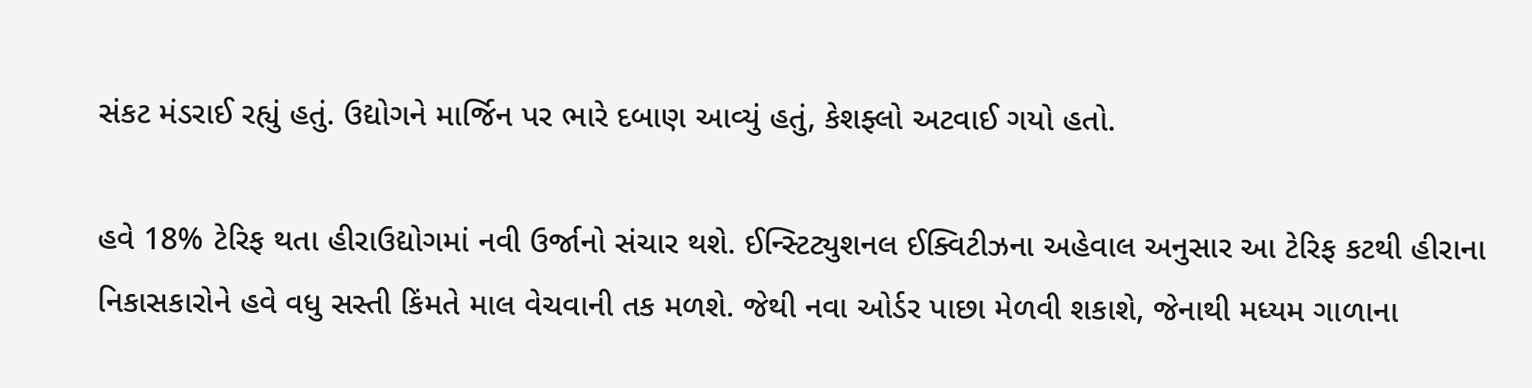સંકટ મંડરાઈ રહ્યું હતું. ઉદ્યોગને માર્જિન પર ભારે દબાણ આવ્યું હતું, કેશફ્લો અટવાઈ ગયો હતો.

હવે 18% ટેરિફ થતા હીરાઉદ્યોગમાં નવી ઉર્જાનો સંચાર થશે. ઈન્સ્ટિટ્યુશનલ ઈક્વિટીઝના અહેવાલ અનુસાર આ ટેરિફ કટથી હીરાના નિકાસકારોને હવે વધુ સસ્તી કિંમતે માલ વેચવાની તક મળશે. જેથી નવા ઓર્ડર પાછા મેળવી શકાશે, જેનાથી મધ્યમ ગાળાના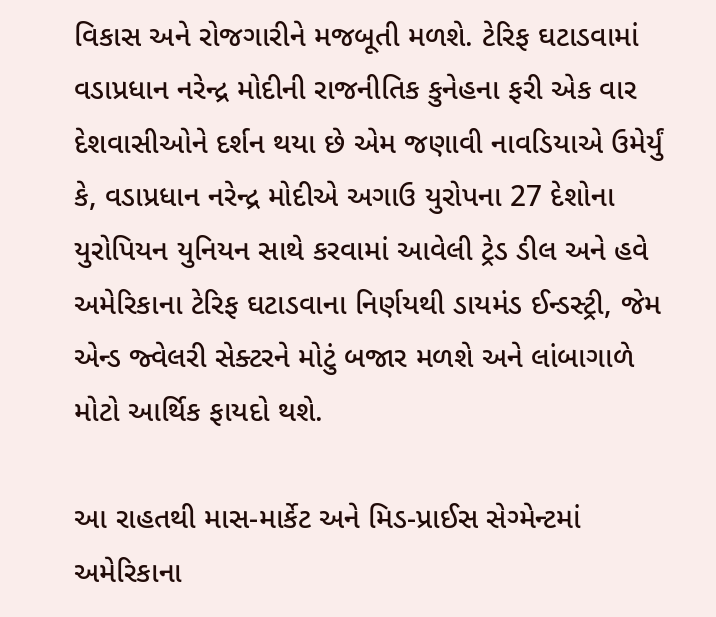વિકાસ અને રોજગારીને મજબૂતી મળશે. ટેરિફ ઘટાડવામાં વડાપ્રધાન નરેન્દ્ર મોદીની રાજનીતિક કુનેહના ફરી એક વાર દેશવાસીઓને દર્શન થયા છે એમ જણાવી નાવડિયાએ ઉમેર્યું કે, વડાપ્રધાન નરેન્દ્ર મોદીએ અગાઉ યુરોપના 27 દેશોના યુરોપિયન યુનિયન સાથે કરવામાં આવેલી ટ્રેડ ડીલ અને હવે અમેરિકાના ટેરિફ ઘટાડવાના નિર્ણયથી ડાયમંડ ઈન્ડસ્ટ્રી, જેમ એન્ડ જ્વેલરી સેક્ટરને મોટું બજાર મળશે અને લાંબાગાળે મોટો આર્થિક ફાયદો થશે.

આ રાહતથી માસ-માર્કેટ અને મિડ-પ્રાઈસ સેગ્મેન્ટમાં અમેરિકાના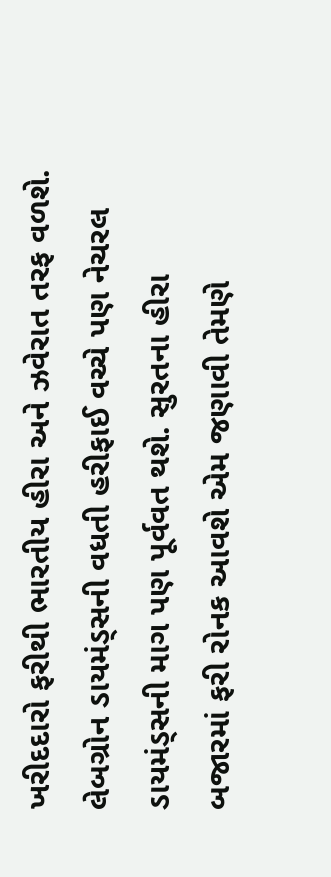ખરીદદારો ફરીથી ભારતીય હીરા અને ઝવેરાત તરફ વળશે. લેબગ્રોન ડાયમંડ્સની વધતી હરીફાઈ વચ્ચે પણ નેચરલ ડાયમંડ્સની માગ પણ પૂર્વવત થશે. સુરતના હીરા બજારમાં ફરી રોનક આવશે એમ જણાવી તેમણે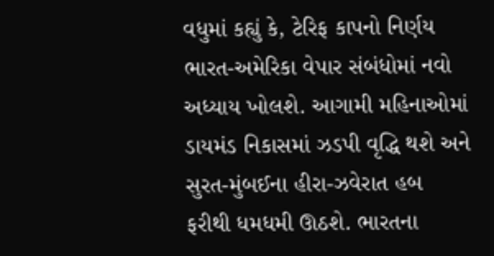વધુમાં કહ્યું કે, ટેરિફ કાપનો નિર્ણય ભારત-અમેરિકા વેપાર સંબંધોમાં નવો અધ્યાય ખોલશે. આગામી મહિનાઓમાં ડાયમંડ નિકાસમાં ઝડપી વૃદ્ધિ થશે અને સુરત-મુંબઈના હીરા-ઝવેરાત હબ ફરીથી ધમધમી ઊઠશે. ભારતના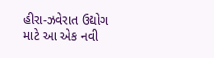હીરા-ઝવેરાત ઉદ્યોગ માટે આ એક નવી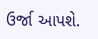ઉર્જા આપશે.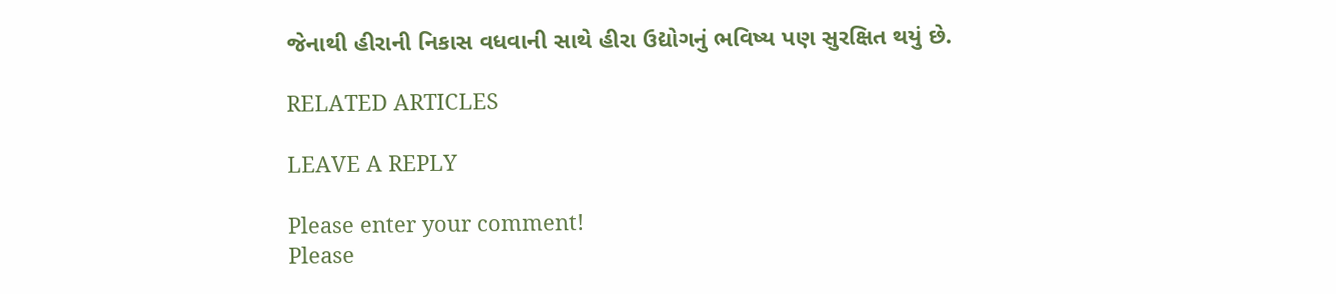જેનાથી હીરાની નિકાસ વધવાની સાથે હીરા ઉદ્યોગનું ભવિષ્ય પણ સુરક્ષિત થયું છે.

RELATED ARTICLES

LEAVE A REPLY

Please enter your comment!
Please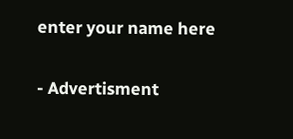enter your name here

- Advertisment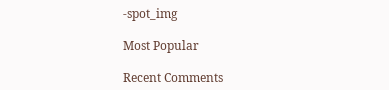-spot_img

Most Popular

Recent Comments